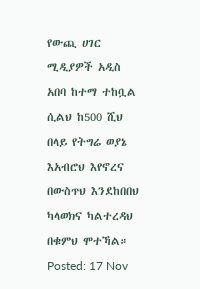የውጪ ሀገር ሚዲያዎች አዲስ አበባ ከተማ ተከቧል ሲልህ ከ500 ሺህ በላይ የትግሬ ወያኔ እአብሮህ እየኖረና በውስጥህ እንደከበበህ ካላወክና ካልተረዳህ በቁምህ ሞተኻል።
Posted: 17 Nov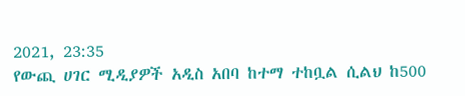2021, 23:35
የውጪ ሀገር ሚዲያዎች አዲስ አበባ ከተማ ተከቧል ሲልህ ከ500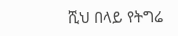ሺህ በላይ የትግሬ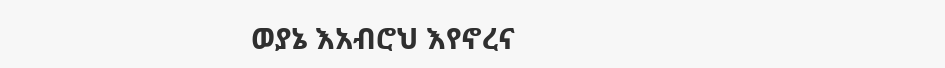ወያኔ እአብሮህ እየኖረና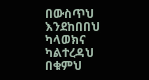በውስጥህ እንደከበበህ ካላወክና ካልተረዳህ በቁምህ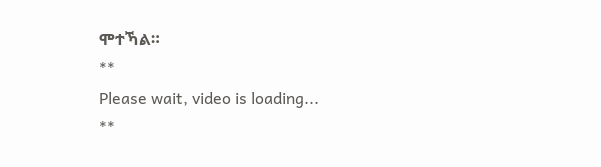ሞተኻል።
**
Please wait, video is loading...
**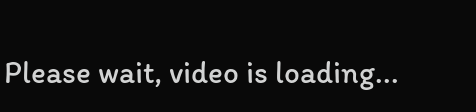Please wait, video is loading...